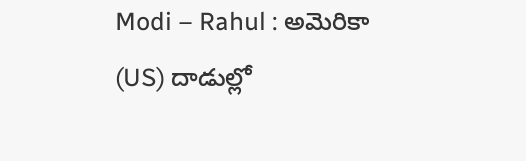Modi – Rahul : అమెరికా (US) దాడుల్లో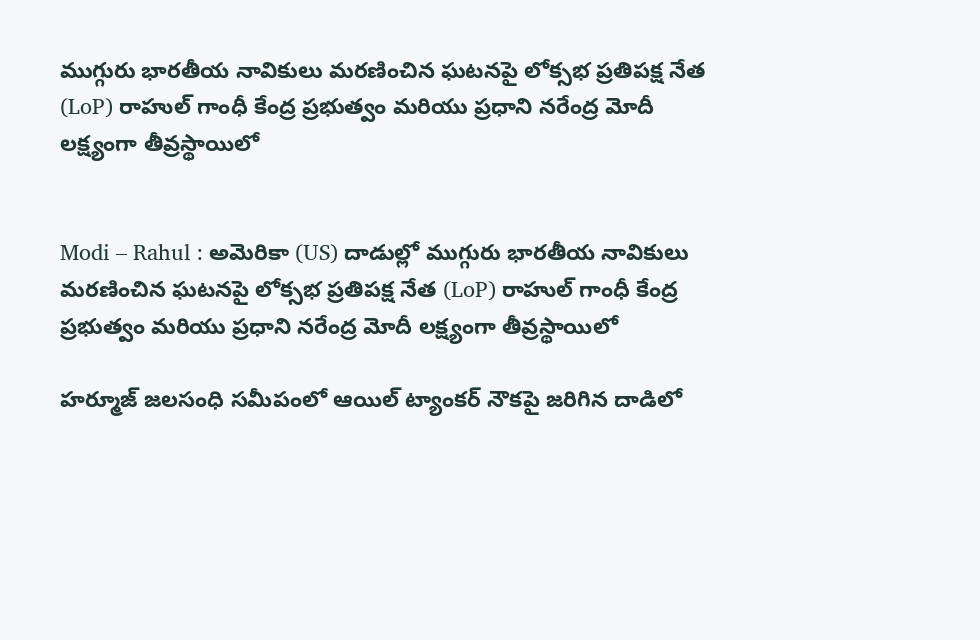ముగ్గురు భారతీయ నావికులు మరణించిన ఘటనపై లోక్సభ ప్రతిపక్ష నేత (LoP) రాహుల్ గాంధీ కేంద్ర ప్రభుత్వం మరియు ప్రధాని నరేంద్ర మోదీ లక్ష్యంగా తీవ్రస్థాయిలో


Modi – Rahul : అమెరికా (US) దాడుల్లో ముగ్గురు భారతీయ నావికులు మరణించిన ఘటనపై లోక్సభ ప్రతిపక్ష నేత (LoP) రాహుల్ గాంధీ కేంద్ర ప్రభుత్వం మరియు ప్రధాని నరేంద్ర మోదీ లక్ష్యంగా తీవ్రస్థాయిలో

హర్మూజ్ జలసంధి సమీపంలో ఆయిల్ ట్యాంకర్ నౌకపై జరిగిన దాడిలో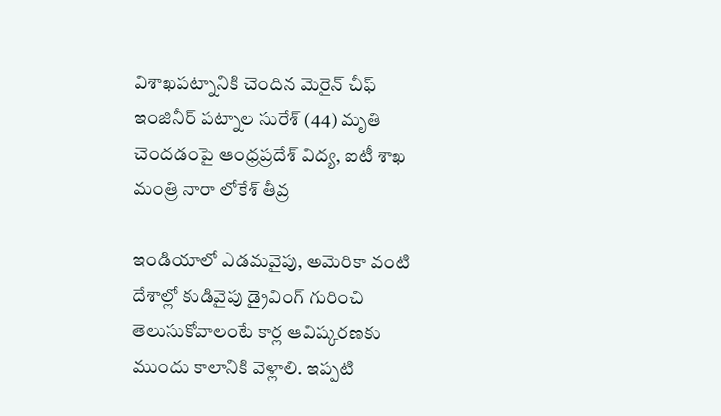విశాఖపట్నానికి చెందిన మెరైన్ చీఫ్ ఇంజినీర్ పట్నాల సురేశ్ (44) మృతి చెందడంపై ఆంధ్రప్రదేశ్ విద్య, ఐటీ శాఖ మంత్రి నారా లోకేశ్ తీవ్ర

ఇండియాలో ఎడమవైపు, అమెరికా వంటి దేశాల్లో కుడివైపు డ్రైవింగ్ గురించి తెలుసుకోవాలంటే కార్ల ఆవిష్కరణకు ముందు కాలానికి వెళ్లాలి. ఇప్పటి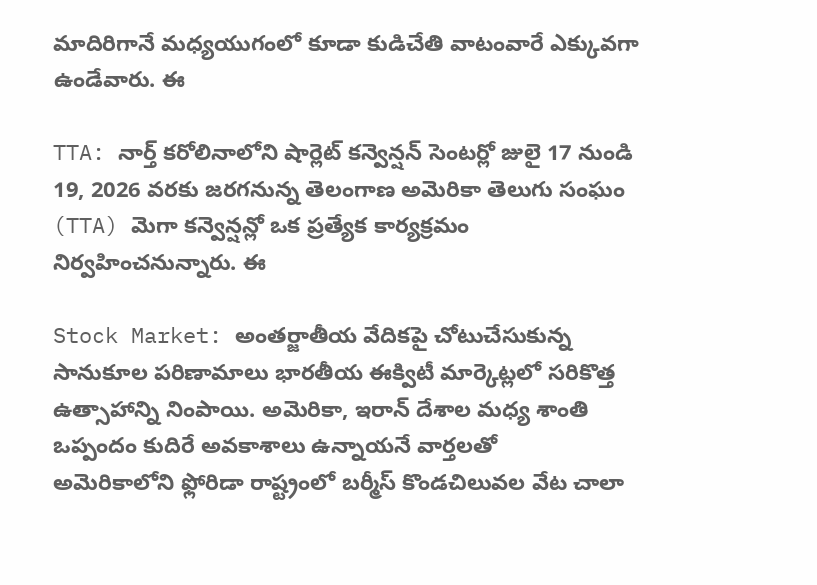మాదిరిగానే మధ్యయుగంలో కూడా కుడిచేతి వాటంవారే ఎక్కువగా ఉండేవారు. ఈ

TTA: నార్త్ కరోలినాలోని షార్లెట్ కన్వెన్షన్ సెంటర్లో జులై 17 నుండి 19, 2026 వరకు జరగనున్న తెలంగాణ అమెరికా తెలుగు సంఘం (TTA) మెగా కన్వెన్షన్లో ఒక ప్రత్యేక కార్యక్రమం నిర్వహించనున్నారు. ఈ

Stock Market: అంతర్జాతీయ వేదికపై చోటుచేసుకున్న సానుకూల పరిణామాలు భారతీయ ఈక్విటీ మార్కెట్లలో సరికొత్త ఉత్సాహాన్ని నింపాయి. అమెరికా, ఇరాన్ దేశాల మధ్య శాంతి ఒప్పందం కుదిరే అవకాశాలు ఉన్నాయనే వార్తలతో
అమెరికాలోని ఫ్లోరిడా రాష్ట్రంలో బర్మీస్ కొండచిలువల వేట చాలా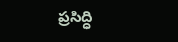ప్రసిద్ధి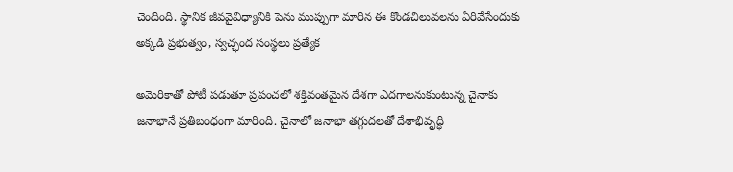చెందింది. స్థానిక జీవవైవిధ్యానికి పెను ముప్పుగా మారిన ఈ కొండచిలువలను ఏరివేసేందుకు అక్కడి ప్రభుత్వం, స్వచ్ఛంద సంస్థలు ప్రత్యేక

అమెరికాతో పోటీ పడుతూ ప్రపంచలో శక్తివంతమైన దేశగా ఎదగాలనుకుంటున్న చైనాకు జనాభానే ప్రతిబంధంగా మారింది. చైనాలో జనాభా తగ్గుదలతో దేశాభివృద్ధి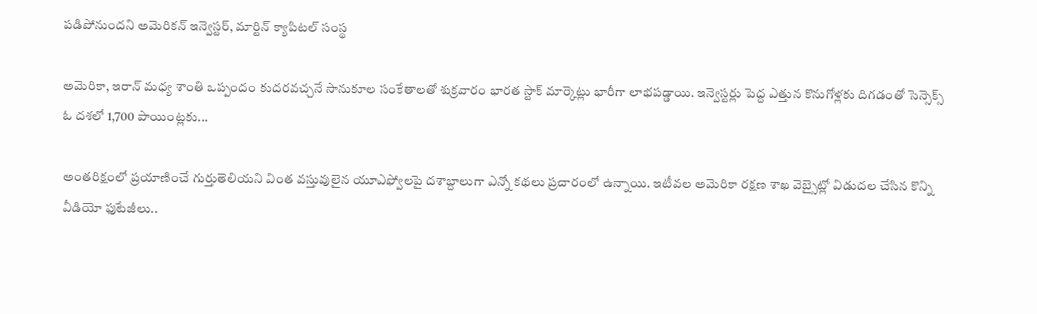పడిపోనుందని అమెరికన్ ఇన్వెస్టర్, మార్టిన్ క్యాపిటల్ సంస్థ

అమెరికా, ఇరాన్ మధ్య శాంతి ఒప్పందం కుదరవచ్చనే సానుకూల సంకేతాలతో శుక్రవారం భారత స్టాక్ మార్కెట్లు భారీగా లాభపడ్డాయి. ఇన్వెస్టర్లు పెద్ద ఎత్తున కొనుగోళ్లకు దిగడంతో సెన్సెక్స్ ఓ దశలో 1,700 పాయింట్లకు...

అంతరిక్షంలో ప్రయాణించే గుర్తుతెలియని వింత వస్తువులైన యూఎఫ్వోలపై దశాబ్దాలుగా ఎన్నో కథలు ప్రచారంలో ఉన్నాయి. ఇటీవల అమెరికా రక్షణ శాఖ వెబ్సైట్లో విడుదల చేసిన కొన్ని వీడియో ఫుటేజీలు..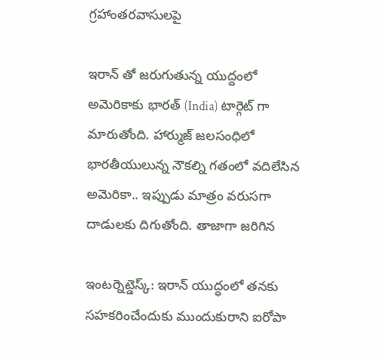గ్రహాంతరవాసులపై

ఇరాన్ తో జరుగుతున్న యుద్దంలో అమెరికాకు భారత్ (India) టార్గెట్ గా మారుతోంది. హార్ముజ్ జలసంధిలో భారతీయులున్న నౌకల్ని గతంలో వదిలేసిన అమెరికా.. ఇప్పుడు మాత్రం వరుసగా దాడులకు దిగుతోంది. తాజాగా జరిగిన

ఇంటర్నెట్డెస్క్: ఇరాన్ యుద్ధంలో తనకు సహకరించేందుకు ముందుకురాని ఐరోపా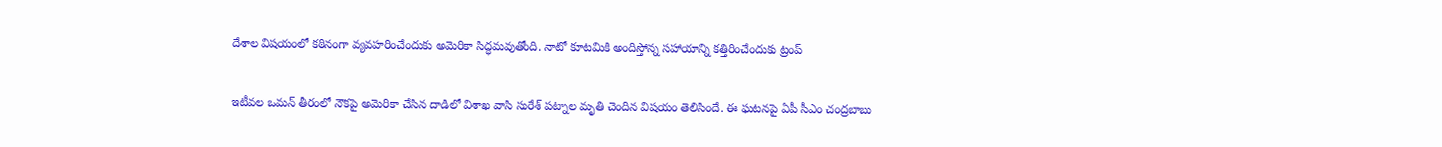దేశాల విషయంలో కఠినంగా వ్యవహరించేందుకు అమెరికా సిద్ధమవుతోంది. నాటో కూటమికి అందిస్తోన్న సహాయాన్ని కత్తిరించేందుకు ట్రంప్

ఇటీవల ఒమన్ తీరంలో నౌకపై అమెరికా చేసిన దాడిలో విశాఖ వాసి సురేశ్ పట్నాల మృతి చెందిన విషయం తెలిసిందే. ఈ ఘటనపై ఏపీ సీఎం చంద్రబాబు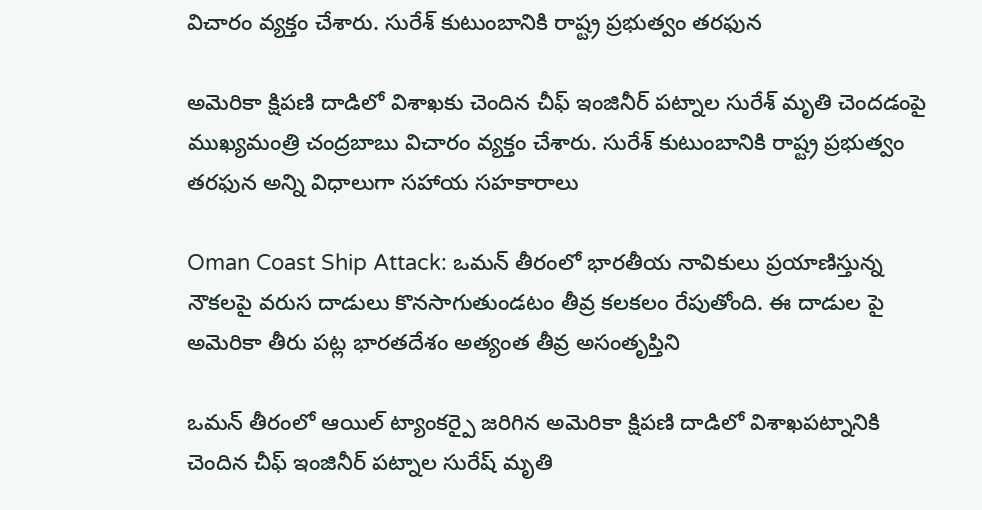విచారం వ్యక్తం చేశారు. సురేశ్ కుటుంబానికి రాష్ట్ర ప్రభుత్వం తరఫున

అమెరికా క్షిపణి దాడిలో విశాఖకు చెందిన చీఫ్ ఇంజినీర్ పట్నాల సురేశ్ మృతి చెందడంపై ముఖ్యమంత్రి చంద్రబాబు విచారం వ్యక్తం చేశారు. సురేశ్ కుటుంబానికి రాష్ట్ర ప్రభుత్వం తరఫున అన్ని విధాలుగా సహాయ సహకారాలు

Oman Coast Ship Attack: ఒమన్ తీరంలో భారతీయ నావికులు ప్రయాణిస్తున్న నౌకలపై వరుస దాడులు కొనసాగుతుండటం తీవ్ర కలకలం రేపుతోంది. ఈ దాడుల పై అమెరికా తీరు పట్ల భారతదేశం అత్యంత తీవ్ర అసంతృప్తిని

ఒమన్ తీరంలో ఆయిల్ ట్యాంకర్పై జరిగిన అమెరికా క్షిపణి దాడిలో విశాఖపట్నానికి చెందిన చీఫ్ ఇంజినీర్ పట్నాల సురేష్ మృతి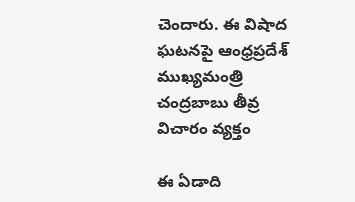చెందారు. ఈ విషాద ఘటనపై ఆంధ్రప్రదేశ్ ముఖ్యమంత్రి చంద్రబాబు తీవ్ర విచారం వ్యక్తం

ఈ ఏడాది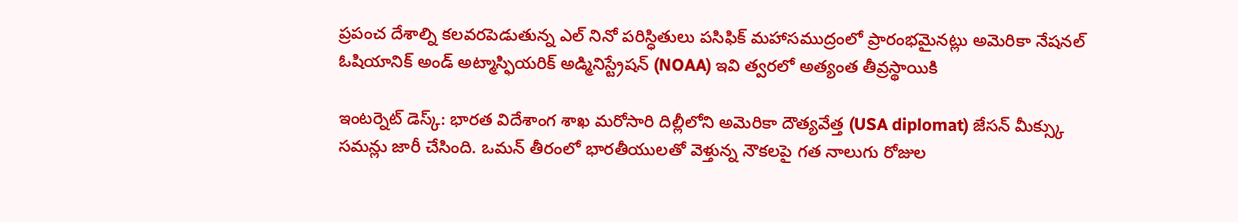ప్రపంచ దేశాల్ని కలవరపెడుతున్న ఎల్ నినో పరిస్ధితులు పసిఫిక్ మహాసముద్రంలో ప్రారంభమైనట్లు అమెరికా నేషనల్ ఓషియానిక్ అండ్ అట్మాస్ఫియరిక్ అడ్మినిస్ట్రేషన్ (NOAA) ఇవి త్వరలో అత్యంత తీవ్రస్థాయికి

ఇంటర్నెట్ డెస్క్: భారత విదేశాంగ శాఖ మరోసారి దిల్లీలోని అమెరికా దౌత్యవేత్త (USA diplomat) జేసన్ మీక్స్కు సమన్లు జారీ చేసింది. ఒమన్ తీరంలో భారతీయులతో వెళ్తున్న నౌకలపై గత నాలుగు రోజుల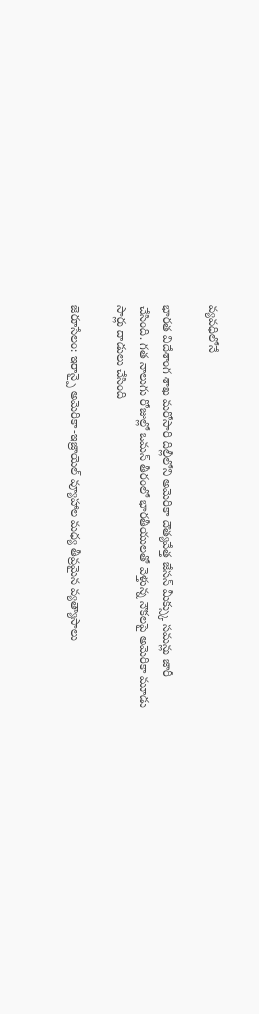వ్యవధిలోనే

భారత విదేశాంగ శాఖ మరోసారి దిల్లీలోని అమెరికా దౌత్యవేత్త జేసన్ మీక్స్కు సమన్లు జారీ చేసింది. గత నాలుగు రోజుల్లో ఒమన్ తీరంలో భారతీయులతో వెళ్తున్న నౌకలపై అమెరికా మూడు సార్లు దాడులు చేసింది

జెరూసేలం: ఇరాన్పై అమెరికా-ఇజ్రాయెల్ వ్యూహాల మధ్య తీవ్రమైన వ్యత్యాసాలు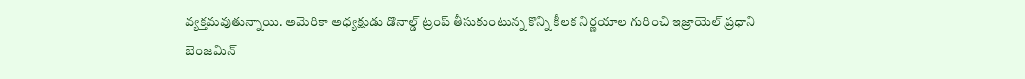వ్యక్తమవుతున్నాయి. అమెరికా అధ్యక్షుడు డొనాల్డ్ ట్రంప్ తీసుకుంటున్న కొన్ని కీలక నిర్ణయాల గురించి ఇజ్రాయెల్ ప్రధాని బెంజమిన్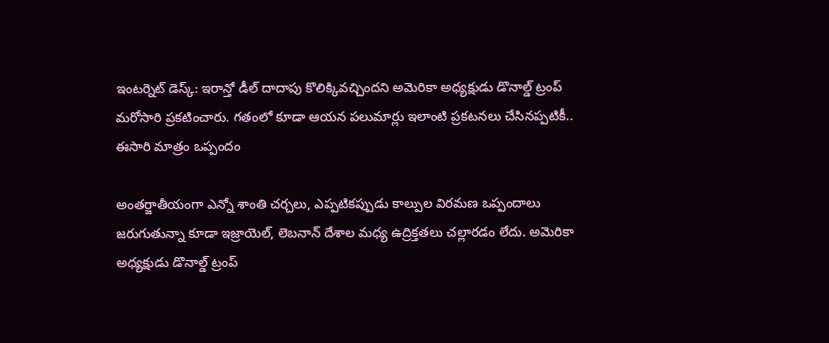ఇంటర్నెట్ డెస్క్: ఇరాన్తో డీల్ దాదాపు కొలిక్కివచ్చిందని అమెరికా అధ్యక్షుడు డొనాల్డ్ ట్రంప్ మరోసారి ప్రకటించారు. గతంలో కూడా ఆయన పలుమార్లు ఇలాంటి ప్రకటనలు చేసినప్పటికీ.. ఈసారి మాత్రం ఒప్పందం

అంతర్జాతీయంగా ఎన్నో శాంతి చర్చలు, ఎప్పటికప్పుడు కాల్పుల విరమణ ఒప్పందాలు జరుగుతున్నా కూడా ఇజ్రాయెల్, లెబనాన్ దేశాల మధ్య ఉద్రిక్తతలు చల్లారడం లేదు. అమెరికా అధ్యక్షుడు డొనాల్డ్ ట్రంప్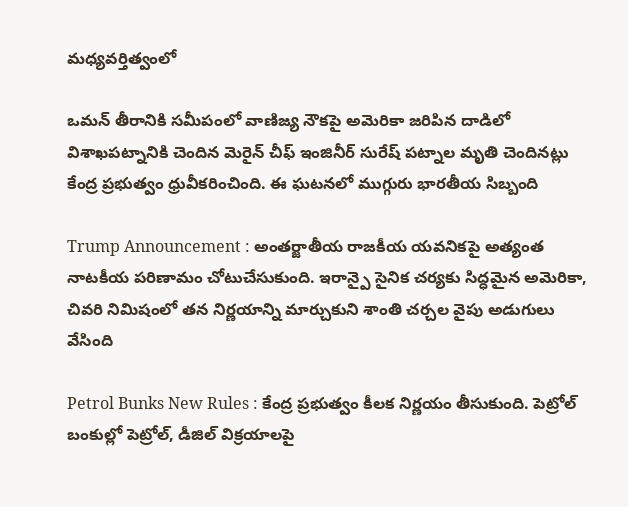మధ్యవర్తిత్వంలో

ఒమన్ తీరానికి సమీపంలో వాణిజ్య నౌకపై అమెరికా జరిపిన దాడిలో విశాఖపట్నానికి చెందిన మెరైన్ చీఫ్ ఇంజినీర్ సురేష్ పట్నాల మృతి చెందినట్లు కేంద్ర ప్రభుత్వం ధ్రువీకరించింది. ఈ ఘటనలో ముగ్గురు భారతీయ సిబ్బంది

Trump Announcement : అంతర్జాతీయ రాజకీయ యవనికపై అత్యంత నాటకీయ పరిణామం చోటుచేసుకుంది. ఇరాన్పై సైనిక చర్యకు సిద్ధమైన అమెరికా, చివరి నిమిషంలో తన నిర్ణయాన్ని మార్చుకుని శాంతి చర్చల వైపు అడుగులు వేసింది

Petrol Bunks New Rules : కేంద్ర ప్రభుత్వం కీలక నిర్ణయం తీసుకుంది. పెట్రోల్ బంకుల్లో పెట్రోల్, డీజిల్ విక్రయాలపై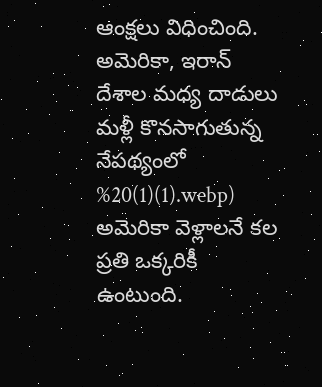ఆంక్షలు విధించింది. అమెరికా, ఇరాన్ దేశాల మధ్య దాడులు మళ్లీ కొనసాగుతున్న నేపథ్యంలో
%20(1)(1).webp)
అమెరికా వెళ్లాలనే కల ప్రతి ఒక్కరికీ ఉంటుంది.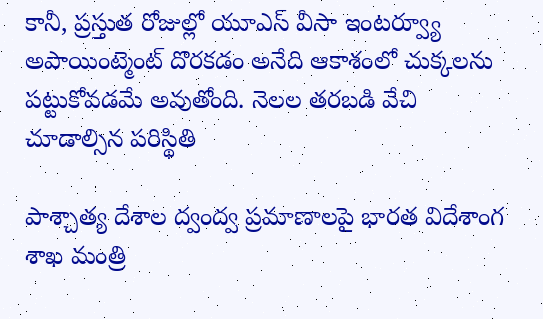కానీ, ప్రస్తుత రోజుల్లో యూఎస్ వీసా ఇంటర్వ్యూ అపాయింట్మెంట్ దొరకడం అనేది ఆకాశంలో చుక్కలను పట్టుకోవడమే అవుతోంది. నెలల తరబడి వేచి చూడాల్సిన పరిస్థితి

పాశ్చాత్య దేశాల ద్వంద్వ ప్రమాణాలపై భారత విదేశాంగ శాఖ మంత్రి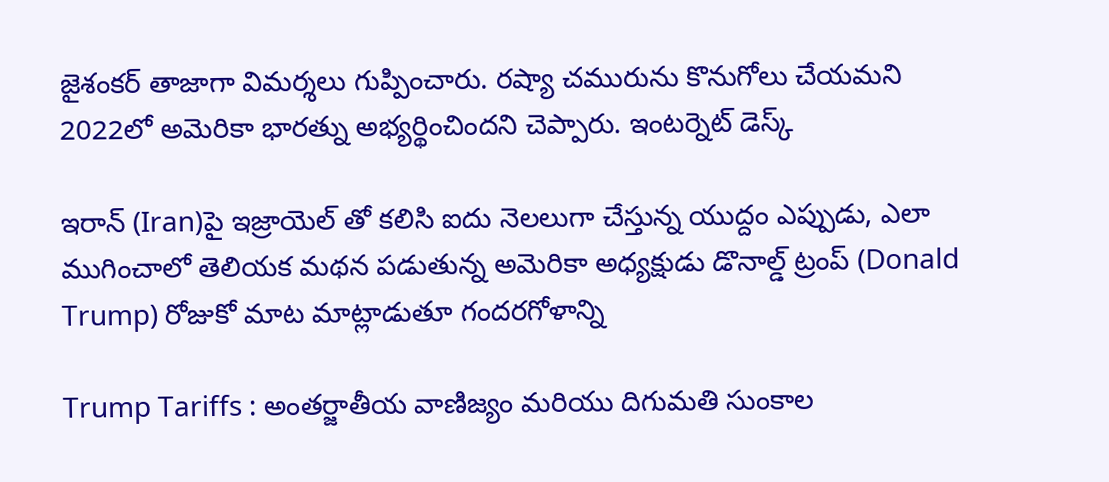జైశంకర్ తాజాగా విమర్శలు గుప్పించారు. రష్యా చమురును కొనుగోలు చేయమని 2022లో అమెరికా భారత్ను అభ్యర్థించిందని చెప్పారు. ఇంటర్నెట్ డెస్క్

ఇరాన్ (Iran)పై ఇజ్రాయెల్ తో కలిసి ఐదు నెలలుగా చేస్తున్న యుద్దం ఎప్పుడు, ఎలా ముగించాలో తెలియక మథన పడుతున్న అమెరికా అధ్యక్షుడు డొనాల్డ్ ట్రంప్ (Donald Trump) రోజుకో మాట మాట్లాడుతూ గందరగోళాన్ని

Trump Tariffs : అంతర్జాతీయ వాణిజ్యం మరియు దిగుమతి సుంకాల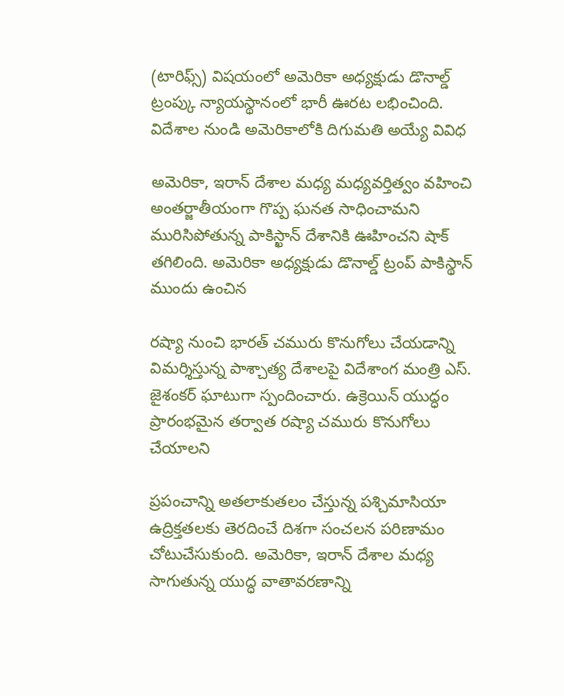(టారిఫ్స్) విషయంలో అమెరికా అధ్యక్షుడు డొనాల్డ్ ట్రంప్కు న్యాయస్థానంలో భారీ ఊరట లభించింది. విదేశాల నుండి అమెరికాలోకి దిగుమతి అయ్యే వివిధ

అమెరికా, ఇరాన్ దేశాల మధ్య మధ్యవర్తిత్వం వహించి అంతర్జాతీయంగా గొప్ప ఘనత సాధించామని మురిసిపోతున్న పాకిస్ఖాన్ దేశానికి ఊహించని షాక్ తగిలింది. అమెరికా అధ్యక్షుడు డొనాల్డ్ ట్రంప్ పాకిస్థాన్ ముందు ఉంచిన

రష్యా నుంచి భారత్ చమురు కొనుగోలు చేయడాన్ని విమర్శిస్తున్న పాశ్చాత్య దేశాలపై విదేశాంగ మంత్రి ఎస్. జైశంకర్ ఘాటుగా స్పందించారు. ఉక్రెయిన్ యుద్ధం ప్రారంభమైన తర్వాత రష్యా చమురు కొనుగోలు చేయాలని

ప్రపంచాన్ని అతలాకుతలం చేస్తున్న పశ్చిమాసియా ఉద్రిక్తతలకు తెరదించే దిశగా సంచలన పరిణామం చోటుచేసుకుంది. అమెరికా, ఇరాన్ దేశాల మధ్య సాగుతున్న యుద్ధ వాతావరణాన్ని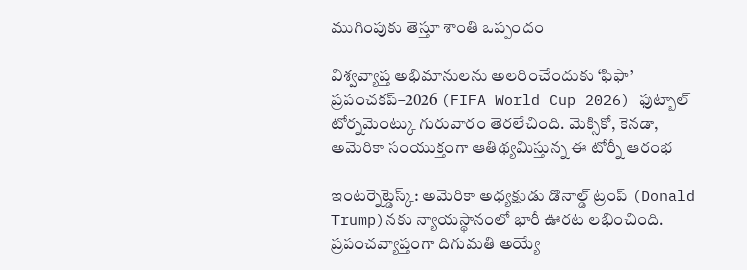ముగింపుకు తెస్తూ శాంతి ఒప్పందం

విశ్వవ్యాప్త అభిమానులను అలరించేందుకు ‘ఫిఫా’ ప్రపంచకప్–2026 (FIFA World Cup 2026) ఫుట్బాల్ టోర్నమెంట్కు గురువారం తెరలేచింది. మెక్సికో, కెనడా, అమెరికా సంయుక్తంగా ఆతిథ్యమిస్తున్న ఈ టోర్నీ ఆరంభ

ఇంటర్నెట్డెస్క్: అమెరికా అధ్యక్షుడు డొనాల్డ్ ట్రంప్ (Donald Trump)నకు న్యాయస్థానంలో భారీ ఊరట లభించింది. ప్రపంచవ్యాప్తంగా దిగుమతి అయ్యే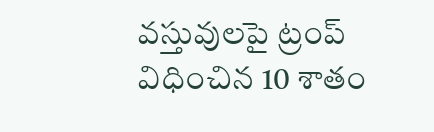వస్తువులపై ట్రంప్ విధించిన 10 శాతం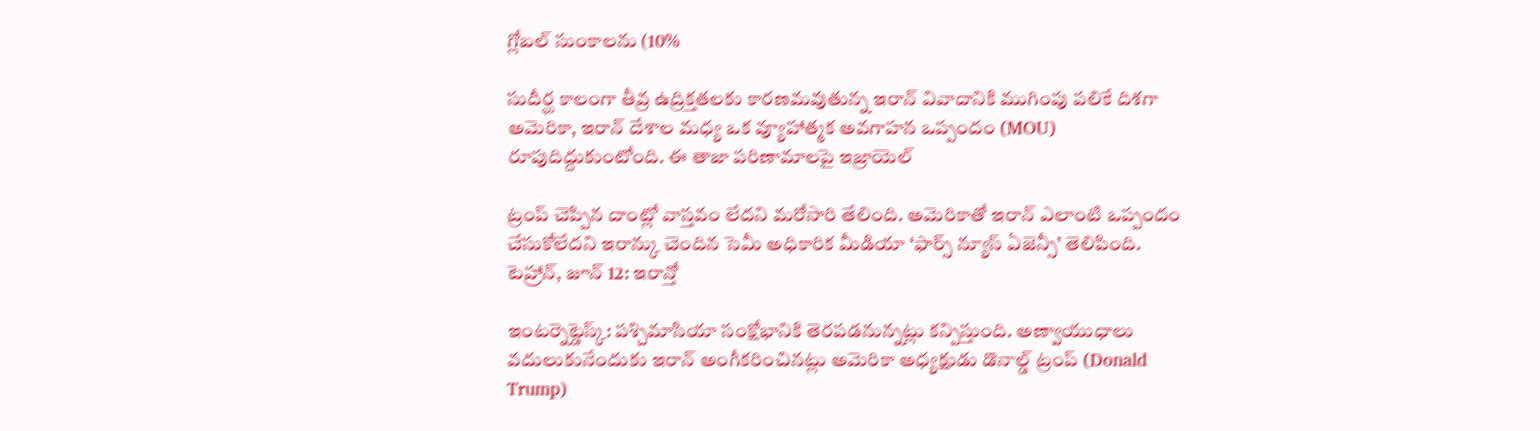గ్లోబల్ సుంకాలను (10%

సుదీర్ఘ కాలంగా తీవ్ర ఉద్రిక్తతలకు కారణమవుతున్న ఇరాన్ వివాదానికి ముగింపు పలికే దిశగా అమెరికా, ఇరాన్ దేశాల మధ్య ఒక వ్యూహాత్మక అవగాహన ఒప్పందం (MOU) రూపుదిద్దుకుంటోంది. ఈ తాజా పరిణామాలపై ఇజ్రాయెల్

ట్రంప్ చెప్పిన దాంట్లో వాస్తవం లేదని మరోసారి తేలింది. అమెరికాతో ఇరాన్ ఎలాంటి ఒప్పందం చేసుకోలేదని ఇరాన్కు చెందిన సెమీ అధికారిక మీడియా ‘ఫార్స్ న్యూస్ ఏజెన్సీ’ తెలిపింది. టెహ్రాన్, జూన్ 12: ఇరాన్తో

ఇంటర్నెట్డెస్క్: పశ్చిమాసియా సంక్షోభానికి తెరపడనున్నట్లు కన్పిస్తుంది. అణ్వాయుధాలు వదులుకునేందుకు ఇరాన్ అంగీకరించినట్లు అమెరికా అధ్యక్షుడు డొనాల్డ్ ట్రంప్ (Donald Trump)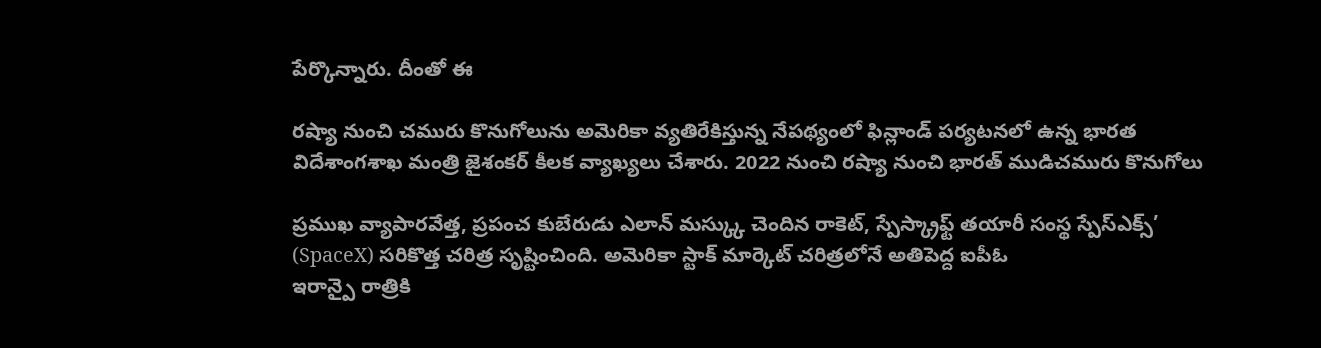పేర్కొన్నారు. దీంతో ఈ

రష్యా నుంచి చమురు కొనుగోలును అమెరికా వ్యతిరేకిస్తున్న నేపథ్యంలో ఫిన్లాండ్ పర్యటనలో ఉన్న భారత విదేశాంగశాఖ మంత్రి జైశంకర్ కీలక వ్యాఖ్యలు చేశారు. 2022 నుంచి రష్యా నుంచి భారత్ ముడిచమురు కొనుగోలు

ప్రముఖ వ్యాపారవేత్త, ప్రపంచ కుబేరుడు ఎలాన్ మస్క్కు చెందిన రాకెట్, స్పేస్క్రాఫ్ట్ తయారీ సంస్థ స్పేస్ఎక్స్’ (SpaceX) సరికొత్త చరిత్ర సృష్టించింది. అమెరికా స్టాక్ మార్కెట్ చరిత్రలోనే అతిపెద్ద ఐపీఓ
ఇరాన్పై రాత్రికి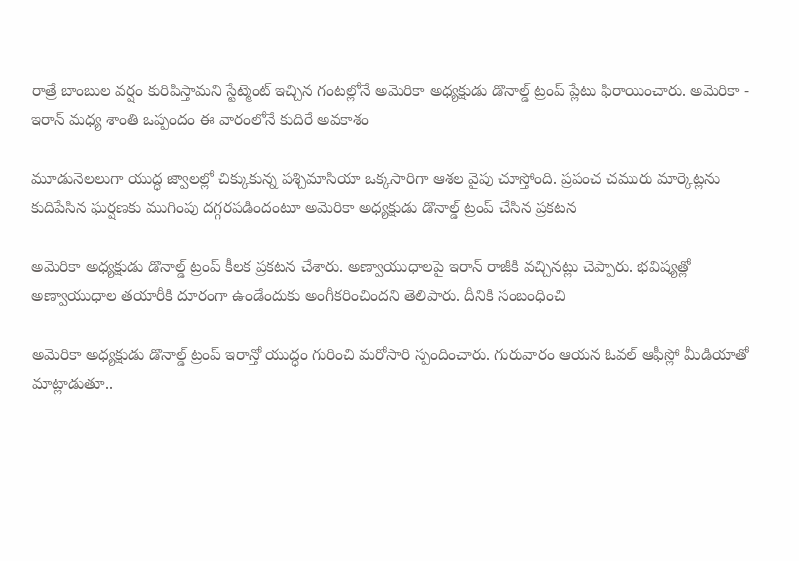రాత్రే బాంబుల వర్షం కురిపిస్తామని స్టేట్మెంట్ ఇచ్చిన గంటల్లోనే అమెరికా అధ్యక్షుడు డొనాల్డ్ ట్రంప్ ప్లేటు ఫిరాయించారు. అమెరికా - ఇరాన్ మధ్య శాంతి ఒప్పందం ఈ వారంలోనే కుదిరే అవకాశం

మూడునెలలుగా యుద్ధ జ్వాలల్లో చిక్కుకున్న పశ్చిమాసియా ఒక్కసారిగా ఆశల వైపు చూస్తోంది. ప్రపంచ చమురు మార్కెట్లను కుదిపేసిన ఘర్షణకు ముగింపు దగ్గరపడిందంటూ అమెరికా అధ్యక్షుడు డొనాల్డ్ ట్రంప్ చేసిన ప్రకటన

అమెరికా అధ్యక్షుడు డొనాల్డ్ ట్రంప్ కీలక ప్రకటన చేశారు. అణ్వాయుధాలపై ఇరాన్ రాజీకి వచ్చినట్లు చెప్పారు. భవిష్యత్లో అణ్వాయుధాల తయారీకి దూరంగా ఉండేందుకు అంగీకరించిందని తెలిపారు. దీనికి సంబంధించి

అమెరికా అధ్యక్షుడు డొనాల్డ్ ట్రంప్ ఇరాన్తో యుద్ధం గురించి మరోసారి స్పందించారు. గురువారం ఆయన ఓవల్ ఆఫీస్లో మీడియాతో మాట్లాడుతూ..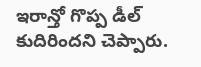ఇరాన్తో గొప్ప డీల్ కుదిరిందని చెప్పారు.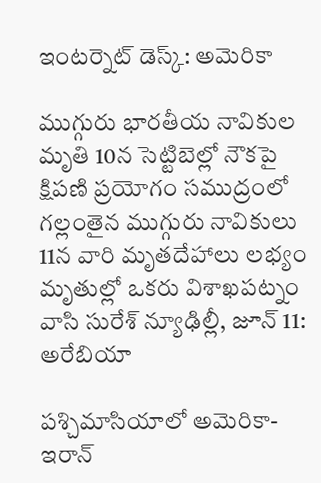ఇంటర్నెట్ డెస్క్: అమెరికా

ముగ్గురు భారతీయ నావికుల మృతి 10న సెట్టిబెల్లో నౌకపై క్షిపణి ప్రయోగం సముద్రంలో గల్లంతైన ముగ్గురు నావికులు 11న వారి మృతదేహాలు లభ్యం మృతుల్లో ఒకరు విశాఖపట్నం వాసి సురేశ్ న్యూఢిల్లీ, జూన్ 11: అరేబియా

పశ్చిమాసియాలో అమెరికా-ఇరాన్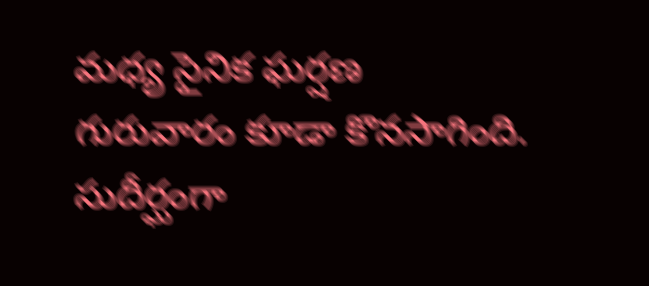మధ్య సైనిక ఘర్షణ గురువారం కూడా కొనసాగింది. సుదీర్ఘంగా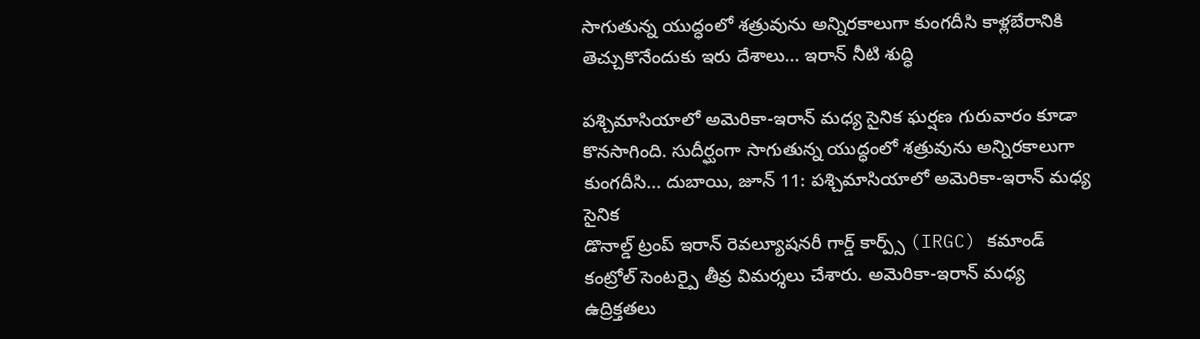సాగుతున్న యుద్ధంలో శత్రువును అన్నిరకాలుగా కుంగదీసి కాళ్లబేరానికి తెచ్చుకొనేందుకు ఇరు దేశాలు... ఇరాన్ నీటి శుద్ధి

పశ్చిమాసియాలో అమెరికా-ఇరాన్ మధ్య సైనిక ఘర్షణ గురువారం కూడా కొనసాగింది. సుదీర్ఘంగా సాగుతున్న యుద్ధంలో శత్రువును అన్నిరకాలుగా కుంగదీసి... దుబాయి, జూన్ 11: పశ్చిమాసియాలో అమెరికా-ఇరాన్ మధ్య సైనిక
డొనాల్డ్ ట్రంప్ ఇరాన్ రెవల్యూషనరీ గార్డ్ కార్ప్స్ (IRGC) కమాండ్ కంట్రోల్ సెంటర్పై తీవ్ర విమర్శలు చేశారు. అమెరికా-ఇరాన్ మధ్య ఉద్రిక్తతలు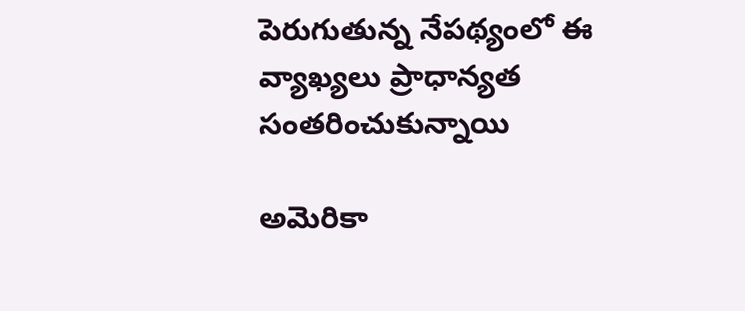పెరుగుతున్న నేపథ్యంలో ఈ వ్యాఖ్యలు ప్రాధాన్యత సంతరించుకున్నాయి

అమెరికా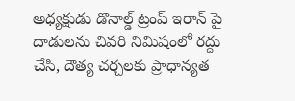అధ్యక్షుడు డొనాల్డ్ ట్రంప్ ఇరాన్ పై దాడులను చివరి నిమిషంలో రద్దు చేసి, దౌత్య చర్చలకు ప్రాధాన్యత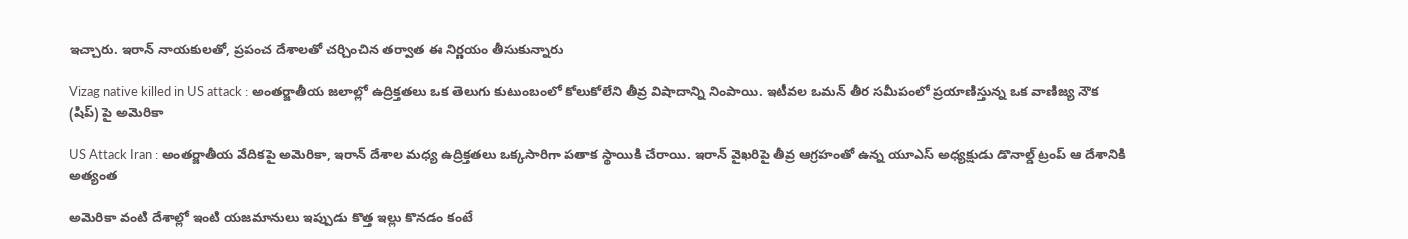ఇచ్చారు. ఇరాన్ నాయకులతో, ప్రపంచ దేశాలతో చర్చించిన తర్వాత ఈ నిర్ణయం తీసుకున్నారు

Vizag native killed in US attack : అంతర్జాతీయ జలాల్లో ఉద్రిక్తతలు ఒక తెలుగు కుటుంబంలో కోలుకోలేని తీవ్ర విషాదాన్ని నింపాయి. ఇటీవల ఒమన్ తీర సమీపంలో ప్రయాణిస్తున్న ఒక వాణిజ్య నౌక (షిప్) పై అమెరికా

US Attack Iran : అంతర్జాతీయ వేదికపై అమెరికా, ఇరాన్ దేశాల మధ్య ఉద్రిక్తతలు ఒక్కసారిగా పతాక స్థాయికి చేరాయి. ఇరాన్ వైఖరిపై తీవ్ర ఆగ్రహంతో ఉన్న యూఎస్ అధ్యక్షుడు డొనాల్డ్ ట్రంప్ ఆ దేశానికి అత్యంత

అమెరికా వంటి దేశాల్లో ఇంటి యజమానులు ఇప్పుడు కొత్త ఇల్లు కొనడం కంటే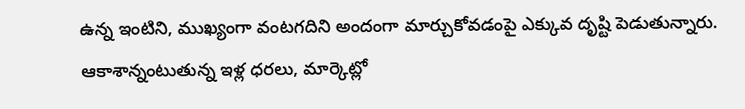ఉన్న ఇంటిని, ముఖ్యంగా వంటగదిని అందంగా మార్చుకోవడంపై ఎక్కువ దృష్టి పెడుతున్నారు. ఆకాశాన్నంటుతున్న ఇళ్ల ధరలు, మార్కెట్లో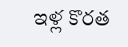ఇళ్ల కొరత